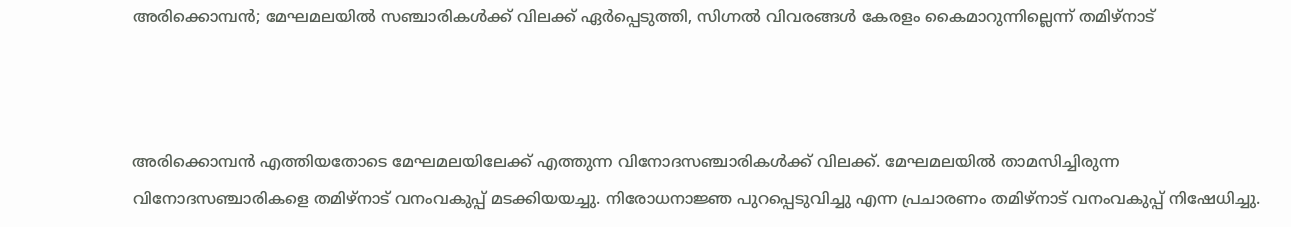അരിക്കൊമ്പന്‍; മേഘമലയില്‍ സഞ്ചാരികള്‍ക്ക് വിലക്ക് ഏര്‍പ്പെടുത്തി, സിഗ്നല്‍ വിവരങ്ങള്‍ കേരളം കൈമാറുന്നില്ലെന്ന്‌ തമിഴ്‌നാട്



അരിക്കൊമ്പന്‍ എത്തിയതോടെ മേഘമലയിലേക്ക് എത്തുന്ന വിനോദസഞ്ചാരികള്‍ക്ക് വിലക്ക്. മേഘമലയില്‍ താമസിച്ചിരുന്ന വിനോദസഞ്ചാരികളെ തമിഴ്‌നാട് വനംവകുപ്പ് മടക്കിയയച്ചു. നിരോധനാജ്ഞ പുറപ്പെടുവിച്ചു എന്ന പ്രചാരണം തമിഴ്‌നാട് വനംവകുപ്പ് നിഷേധിച്ചു.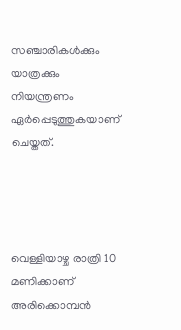സഞ്ചാരികള്‍ക്കും യാത്രക്കും നിയന്ത്രണം ഏര്‍പ്പെടുത്തുകയാണ് ചെയ്തത്.




വെള്ളിയാഴ്ച രാത്രി 10 മണിക്കാണ് അരിക്കൊമ്പന്‍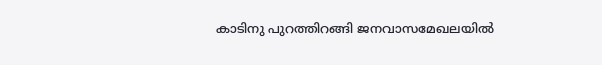കാടിനു പുറത്തിറങ്ങി ജനവാസമേഖലയില്‍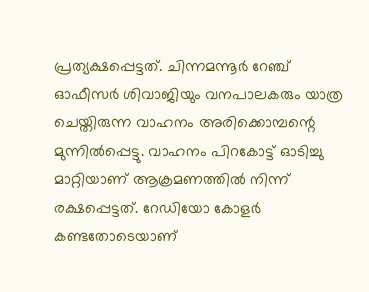പ്രത്യക്ഷപ്പെട്ടത്. ചിന്നമന്നൂര്‍ റേഞ്ച് ഓഫീസര്‍ ശിവാജിയും വനപാലകരും യാത്ര ചെയ്തിരുന്ന വാഹനം അരിക്കൊമ്പന്റെ മുന്നില്‍പ്പെട്ടു. വാഹനം പിറകോട്ട് ഓടിച്ചു മാറ്റിയാണ് ആക്രമണത്തില്‍ നിന്ന് രക്ഷപ്പെട്ടത്. റേഡിയോ കോളര്‍ കണ്ടതോടെയാണ്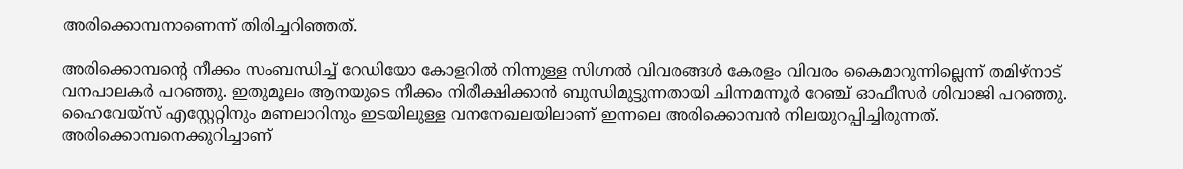അരിക്കൊമ്പനാണെന്ന് തിരിച്ചറിഞ്ഞത്.

അരിക്കൊമ്പന്റെ നീക്കം സംബന്ധിച്ച് റേഡിയോ കോളറില്‍ നിന്നുള്ള സിഗ്നല്‍ വിവരങ്ങള്‍ കേരളം വിവരം കൈമാറുന്നില്ലെന്ന് തമിഴ്‌നാട് വനപാലകര്‍ പറഞ്ഞു. ഇതുമൂലം ആനയുടെ നീക്കം നിരീക്ഷിക്കാന്‍ ബുന്ധിമുട്ടുന്നതായി ചിന്നമന്നൂര്‍ റേഞ്ച് ഓഫീസര്‍ ശിവാജി പറഞ്ഞു. ഹൈവേയ്‌സ് എസ്റ്റേറ്റിനും മണലാറിനും ഇടയിലുള്ള വനനേഖലയിലാണ് ഇന്നലെ അരിക്കൊമ്പന്‍ നിലയുറപ്പിച്ചിരുന്നത്. അരിക്കൊമ്പനെക്കുറിച്ചാണ്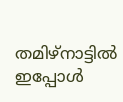തമിഴ്‌നാട്ടില്‍ ഇപ്പോള്‍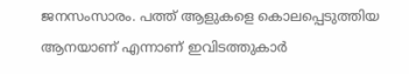ജനസംസാരം. പത്ത് ആളുകളെ കൊലപ്പെടുത്തിയ ആനയാണ് എന്നാണ് ഇവിടത്തുകാര്‍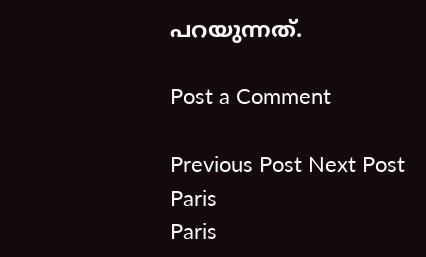പറയുന്നത്.

Post a Comment

Previous Post Next Post
Paris
Paris